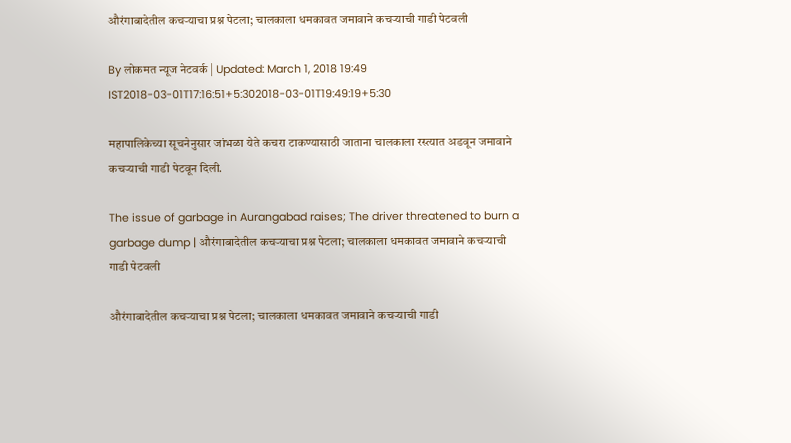औरंगाबादेतील कचऱ्याचा प्रश्न पेटला; चालकाला धमकावत जमावाने कचऱ्याची गाडी पेटवली

By लोकमत न्यूज नेटवर्क | Updated: March 1, 2018 19:49 IST2018-03-01T17:16:51+5:302018-03-01T19:49:19+5:30

महापालिकेच्या सूचनेनुसार जांभळा येते कचरा टाकण्यासाठी जाताना चालकाला रस्त्यात अडवून जमावाने कचऱ्याची गाडी पेटवून दिली.

The issue of garbage in Aurangabad raises; The driver threatened to burn a garbage dump | औरंगाबादेतील कचऱ्याचा प्रश्न पेटला; चालकाला धमकावत जमावाने कचऱ्याची गाडी पेटवली

औरंगाबादेतील कचऱ्याचा प्रश्न पेटला; चालकाला धमकावत जमावाने कचऱ्याची गाडी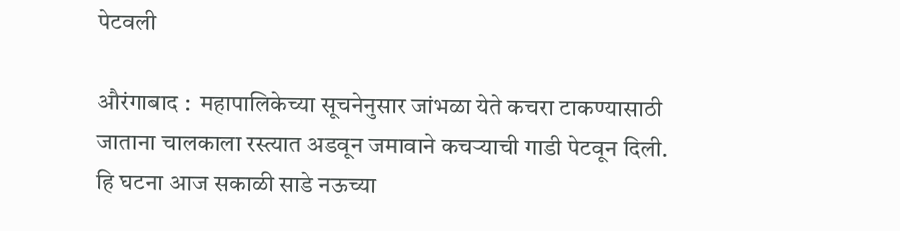पेटवली

औरंगाबाद :  महापालिकेच्या सूचनेनुसार जांभळा येते कचरा टाकण्यासाठी जाताना चालकाला रस्त्यात अडवून जमावाने कचऱ्याची गाडी पेटवून दिली. हि घटना आज सकाळी साडे नऊच्या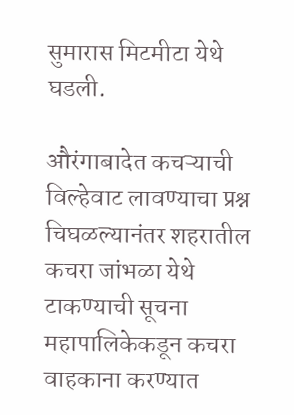सुमारास मिटमीटा येथे घडली.

औरंगाबादेत कचऱ्याची विल्हेवाट लावण्याचा प्रश्न चिघळल्यानंतर शहरातील कचरा जांभळा येथे टाकण्याची सूचना महापालिकेकडून कचरा वाहकाना करण्यात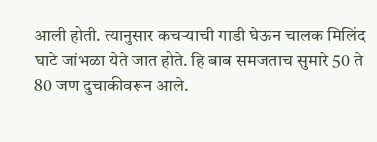आली होती. त्यानुसार कचऱ्याची गाडी घेऊन चालक मिलिंद घाटे जांभळा येते जात होते. हि बाब समजताच सुमारे 50 ते 80 जण दुचाकीवरून आले.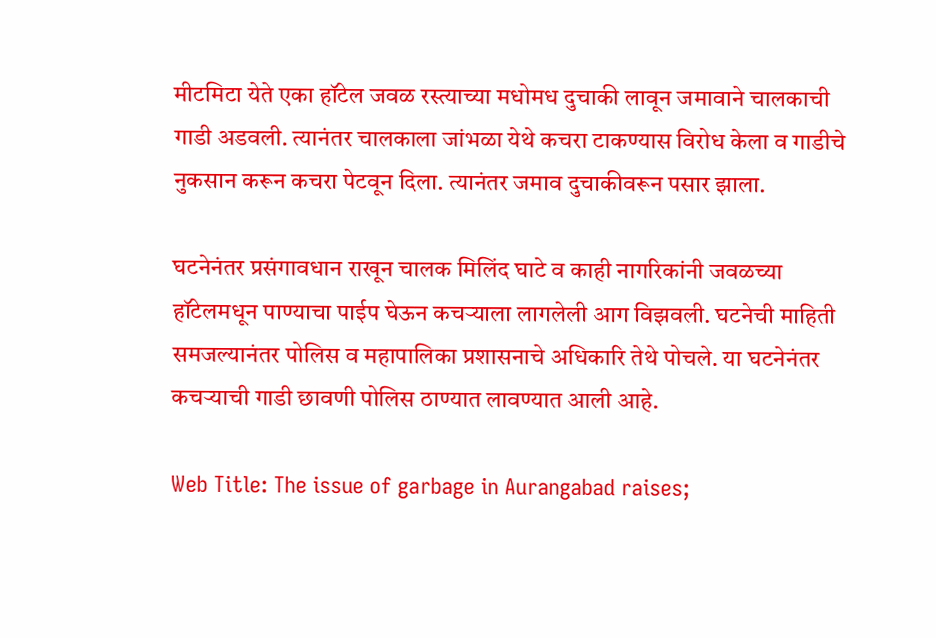मीटमिटा येते एका हॉटेल जवळ रस्त्याच्या मधोमध दुचाकी लावून जमावाने चालकाची गाडी अडवली. त्यानंतर चालकाला जांभळा येथे कचरा टाकण्यास विरोध केला व गाडीचे नुकसान करून कचरा पेटवून दिला. त्यानंतर जमाव दुचाकीवरून पसार झाला.

घटनेनंतर प्रसंगावधान राखून चालक मिलिंद घाटे व काही नागरिकांनी जवळच्या हॉटेलमधून पाण्याचा पाईप घेऊन कचऱ्याला लागलेली आग विझवली. घटनेची माहिती समजल्यानंतर पोलिस व महापालिका प्रशासनाचे अधिकारि तेथे पोचले. या घटनेनंतर कचऱ्याची गाडी छावणी पोलिस ठाण्यात लावण्यात आली आहे.

Web Title: The issue of garbage in Aurangabad raises;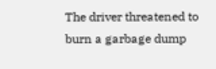The driver threatened to burn a garbage dump